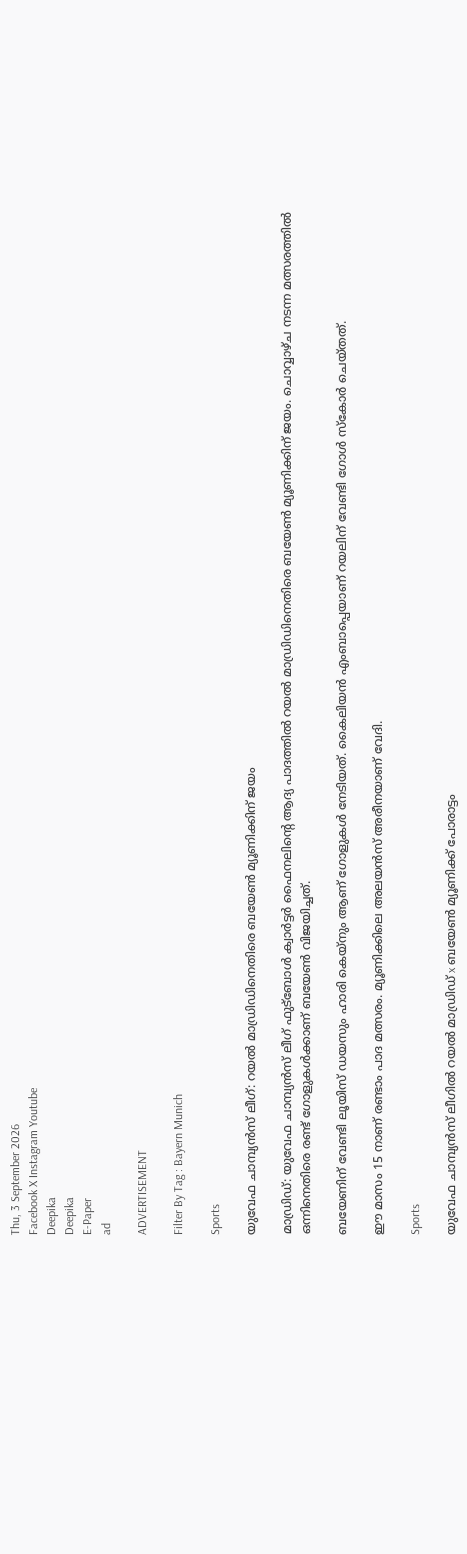Thu, 3 September 2026
Facebook X Instagram Youtube
Deepika
Deepika
E-Paper
ad

ADVERTISEMENT

Filter By Tag : Bayern Munich

Sports

യുവേഫ ചാമ്പ്യൻസ് ലീഗ്: റയൽ മാഡ്രിഡിനെതിരെ ബയേൺ മ്യൂണിക്കിന് ജയം

മാഡ്രിഡ്: യുവേഫ ചാമ്പ്യൻസ് ലീഗ് ഫുട്ബോൾ ക്വാർട്ടർ ഫൈനലിന്‍റെ ആദ്യ പാദത്തിൽ റയൽ മാഡ്രിഡിനെതിരെ ബയേൺ മ്യൂണിക്കിന് ജയം. ചൊവ്വാഴ്ച നടന്ന മത്സരത്തിൽ ഒന്നിനെതിരെ രണ്ട് ഗോളുകൾക്കാണ് ബയേൺ വിജയിച്ചത്.

ബയേണിന് വേണ്ടി ലൂയിസ് ഡയസും ഹാരി കെയ്നും ആണ് ഗോളുകൾ നേടിയത്. കൈലിയൻ എംബാപ്പെയാണ് റയലിന് വേണ്ടി ഗോൾ സ്കോർ ചെയ്തത്.

ഈ മാസം 15 നാണ് രണ്ടാം പാദ മത്സരം. മ്യൂണിക്കിലെ അലയൻസ് അരീനയാണ് വേദി.

Sports

യുവേഫ ചാമ്പ്യന്‍സ് ലീഗില്‍ റയല്‍ മാഡ്രിഡ് x ബയേണ്‍ മ്യൂണിക്ക് പോരാട്ടം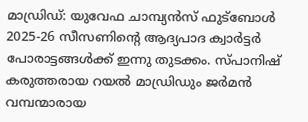മാഡ്രിഡ്: യുവേഫ ചാമ്പ്യന്‍സ് ഫുട്‌ബോള്‍ 2025-26 സീസണിന്‍റെ ആദ്യപാദ ക്വാര്‍ട്ടര്‍ പോരാട്ടങ്ങള്‍ക്ക് ഇന്നു തുടക്കം. സ്പാനിഷ് കരുത്തരായ റയല്‍ മാഡ്രിഡും ജര്‍മന്‍ വമ്പന്മാരായ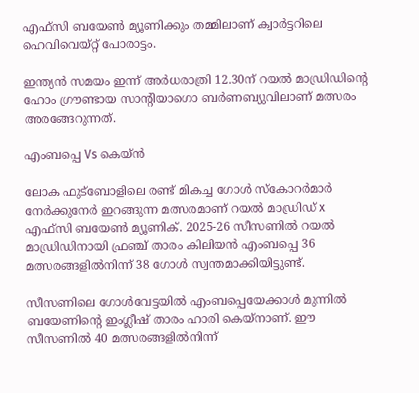എഫ്‌സി ബയേണ്‍ മ്യൂണിക്കും തമ്മിലാണ് ക്വാര്‍ട്ടറിലെ ഹെവിവെയ്റ്റ് പോരാട്ടം.

ഇന്ത്യന്‍ സമയം ഇന്ന് അര്‍ധരാത്രി 12.30ന് റയല്‍ മാഡ്രിഡിന്‍റെ ഹോം ഗ്രൗണ്ടായ സാന്‍റിയാഗൊ ബര്‍ണബ്യുവിലാണ് മത്സരം അരങ്ങേറുന്നത്.

എംബപ്പെ Vs കെയ്ന്‍

ലോക ഫുട്‌ബോളിലെ രണ്ട് മികച്ച ഗോള്‍ സ്‌കോറര്‍മാര്‍ നേര്‍ക്കുനേര്‍ ഇറങ്ങുന്ന മത്സരമാണ് റയല്‍ മാഡ്രിഡ് x എഫ്‌സി ബയേണ്‍ മ്യൂണിക്. 2025-26 സീസണില്‍ റയല്‍ മാഡ്രിഡിനായി ഫ്രഞ്ച് താരം കിലിയന്‍ എംബപ്പെ 36 മത്സരങ്ങളില്‍നിന്ന് 38 ഗോള്‍ സ്വന്തമാക്കിയിട്ടുണ്ട്.

സീസണിലെ ഗോള്‍വേട്ടയില്‍ എംബപ്പെയേക്കാള്‍ മുന്നില്‍ ബയേണിന്‍റെ ഇംഗ്ലീഷ് താരം ഹാരി കെയ്‌നാണ്. ഈ സീസണില്‍ 40 മത്സരങ്ങളില്‍നിന്ന്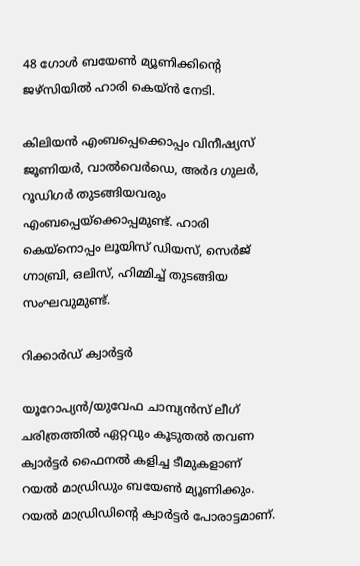48 ഗോള്‍ ബയേണ്‍ മ്യൂണിക്കിന്‍റെ ജഴ്‌സിയില്‍ ഹാരി കെയ്ന്‍ നേടി.

കിലിയന്‍ എംബപ്പെക്കൊപ്പം വിനീഷ്യസ് ജൂണിയര്‍, വാല്‍വെര്‍ഡെ, അര്‍ദ ഗുലര്‍, റൂഡിഗര്‍ തുടങ്ങിയവരും എംബപ്പെയ്‌ക്കൊപ്പമുണ്ട്. ഹാരി കെയ്‌നൊപ്പം ലൂയിസ് ഡിയസ്, സെര്‍ജ് ഗ്നാബ്രി, ഒലിസ്, ഹിമ്മിച്ച് തുടങ്ങിയ സംഘവുമുണ്ട്.

റിക്കാര്‍ഡ് ക്വാര്‍ട്ടര്‍

യൂറോപ്യന്‍/യുവേഫ ചാമ്പ്യന്‍സ് ലീഗ് ചരിത്രത്തില്‍ ഏറ്റവും കൂടുതല്‍ തവണ ക്വാര്‍ട്ടര്‍ ഫൈനല്‍ കളിച്ച ടീമുകളാണ് റയല്‍ മാഡ്രിഡും ബയേണ്‍ മ്യൂണിക്കും. റയല്‍ മാഡ്രിഡിന്‍റെ ക്വാര്‍ട്ടര്‍ പോരാട്ടമാണ്.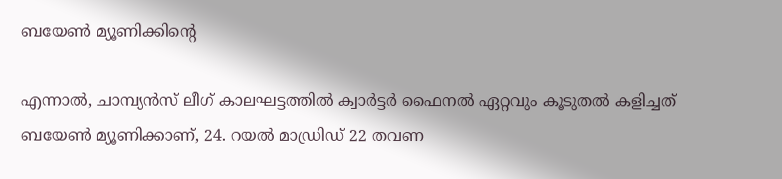ബയേണ്‍ മ്യൂണിക്കിന്‍റെ

എന്നാല്‍, ചാമ്പ്യന്‍സ് ലീഗ് കാലഘട്ടത്തില്‍ ക്വാര്‍ട്ടര്‍ ഫൈനല്‍ ഏറ്റവും കൂടുതല്‍ കളിച്ചത് ബയേണ്‍ മ്യൂണിക്കാണ്, 24. റയല്‍ മാഡ്രിഡ് 22 തവണ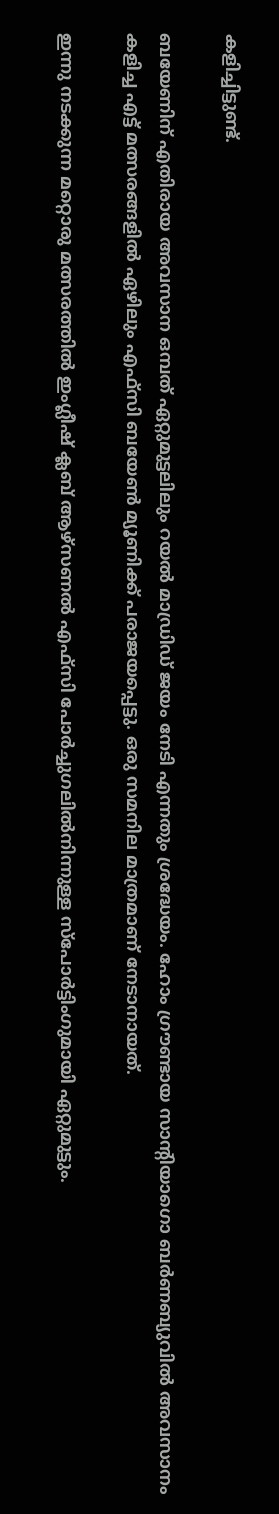കളിച്ചിട്ടുണ്ട്.

ബയേണിന് എതിരായ അവസാന ഒമ്പത് ഏറ്റുമുട്ടലിലും റയല്‍ മാഡ്രിഡ് ജയം നേടി എന്നതും ശ്രദ്ധേയം. ഹോം ഗ്രൗണ്ടായ സാന്‍റിയാഗൊ ബര്‍ണബ്യുവില്‍ അവസാനം കളിച്ച എട്ട് മത്സരങ്ങളില്‍ ഏഴിലും എഫ്‌സി ബയേണ്‍ മ്യൂണിക്ക് പരാജയപ്പെട്ടു. ഒരു സമനില മാത്രമാണ് നേടാനായത്.

ഇന്നു നടക്കുന്ന മറ്റൊരു മത്സരത്തിൽ ഇംഗ്ലീഷ് ക്ലബ് ആഴ്സണൽ എഫ്സി പോർച്ചുഗലിൽനിന്നുള്ള സ്പോർട്ടിംഗുമായി ഏറ്റുമുട്ടും.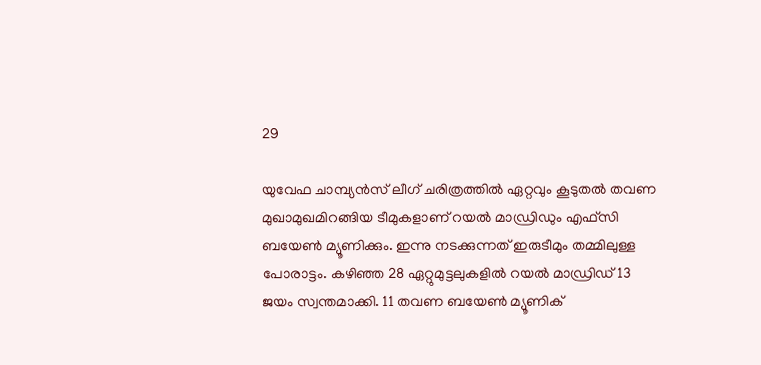29

യുവേഫ ചാമ്പ്യന്‍സ് ലീഗ് ചരിത്രത്തില്‍ ഏറ്റവും കൂടുതല്‍ തവണ മുഖാമുഖമിറങ്ങിയ ടീമുകളാണ് റയല്‍ മാഡ്രിഡും എഫ്‌സി ബയേണ്‍ മ്യൂണിക്കും. ഇന്നു നടക്കുന്നത് ഇരുടീമും തമ്മിലുള്ള പോരാട്ടം. കഴിഞ്ഞ 28 ഏറ്റുമുട്ടലുകളില്‍ റയല്‍ മാഡ്രിഡ് 13 ജയം സ്വന്തമാക്കി. 11 തവണ ബയേണ്‍ മ്യൂണിക്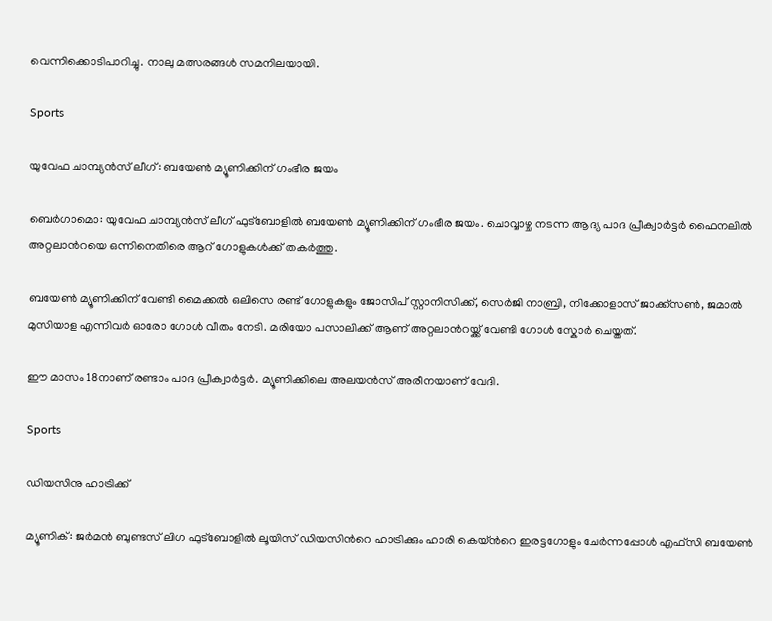വെന്നിക്കൊടിപാറിച്ചു. നാലു മത്സരങ്ങള്‍ സമനിലയായി.

Sports

യുവേഫ ചാമ്പ്യൻസ് ലീഗ്: ബയേൺ മ്യൂണിക്കിന് ഗംഭീര ജയം

ബെർഗാമൊ: യുവേഫ ചാമ്പ്യൻസ് ലീഗ് ഫുട്ബോളിൽ ബയേൺ മ്യൂണിക്കിന് ഗംഭീര ജയം. ചൊവ്വാഴ്ച നടന്ന ആദ്യ പാദ പ്രീക്വാർട്ടർ ഫൈനലിൽ അറ്റലാന്‍റയെ ഒന്നിനെതിരെ ആറ് ഗോളുകൾക്ക് തകർത്തു.

ബയേൺ മ്യൂണിക്കിന് വേണ്ടി മൈക്കൽ ഒലിസെ രണ്ട് ഗോളുകളും ജോസിപ് സ്റ്റാനിസിക്ക്, സെർജി നാബ്രി, നിക്കോളാസ് ജാക്ക്സൺ, ജമാൽ മുസിയാള എന്നിവർ ഓരോ ഗോൾ വീതം നേടി. മരിയോ പസാലിക്ക് ആണ് അറ്റലാന്‍റയ്ക്ക് വേണ്ടി ഗോൾ സ്കോർ ചെയ്തത്.

ഈ മാസം 18നാണ് രണ്ടാം പാദ പ്രീക്വാർട്ടർ. മ്യൂണിക്കിലെ അലയൻസ് അരീനയാണ് വേദി.

Sports

ഡിയസിനു ഹാട്രിക്ക്

മ്യൂണിക്: ജര്‍മന്‍ ബുണ്ടസ് ലിഗ ഫുട്‌ബോളില്‍ ലൂയിസ് ഡിയസിന്‍റെ ഹാട്രിക്കും ഹാരി കെയ്‌ന്‍റെ ഇരട്ടഗോളും ചേര്‍ന്നപ്പോള്‍ എഫ്‌സി ബയേണ്‍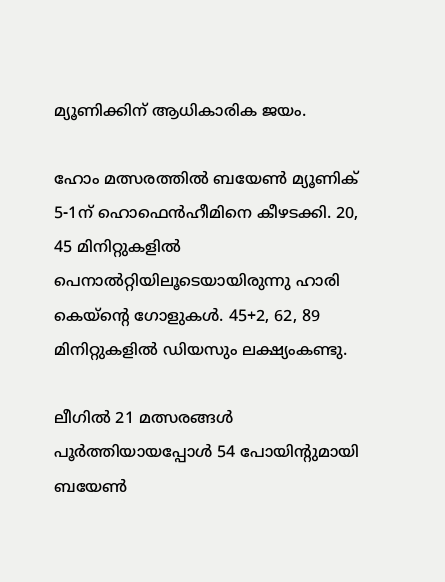മ്യൂണിക്കിന് ആധികാരിക ജയം.

ഹോം മത്സരത്തില്‍ ബയേണ്‍ മ്യൂണിക് 5-1ന് ഹൊഫെന്‍ഹീമിനെ കീഴടക്കി. 20, 45 മിനിറ്റുകളില്‍ പെനാല്‍റ്റിയിലൂടെയായിരുന്നു ഹാരി കെയ്‌ന്‍റെ ഗോളുകള്‍. 45+2, 62, 89 മിനിറ്റുകളില്‍ ഡിയസും ലക്ഷ്യംകണ്ടു.

ലീഗില്‍ 21 മത്സരങ്ങള്‍ പൂര്‍ത്തിയായപ്പോള്‍ 54 പോയിന്‍റുമായി ബയേണ്‍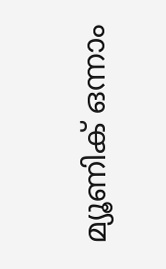മ്യൂണിക് ഒന്നാം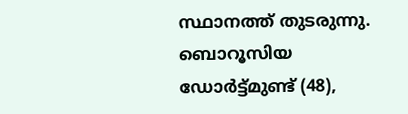സ്ഥാനത്ത് തുടരുന്നു. ബൊറൂസിയ ഡോര്‍ട്ട്മുണ്ട് (48),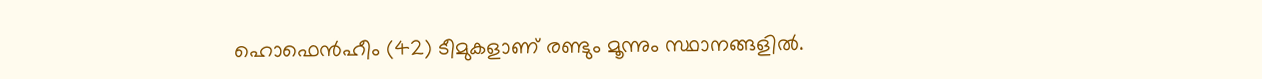ഹൊഫെന്‍ഹീം (42) ടീമുകളാണ് രണ്ടും മൂന്നും സ്ഥാനങ്ങളില്‍.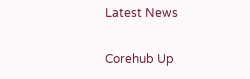Latest News

Corehub Up